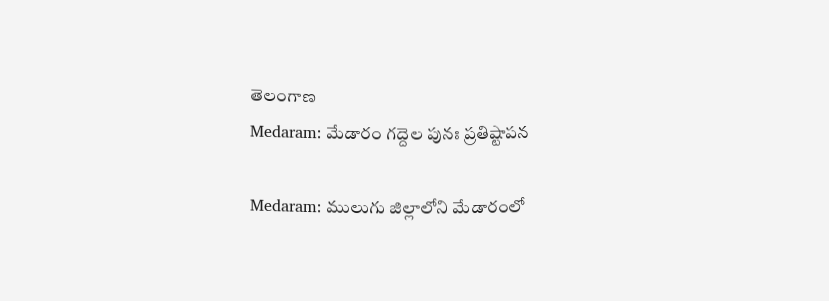తెలంగాణ
Medaram: మేడారం గద్దెల పునః ప్రతిష్టాపన

Medaram: ములుగు జిల్లాలోని మేడారంలో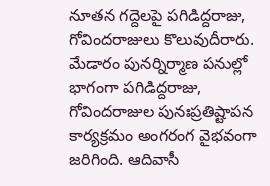నూతన గద్దెలపై పగిడిద్దరాజు, గోవిందరాజులు కొలువుదీరారు. మేడారం పునర్నిర్మాణ పనుల్లో భాగంగా పగిడిద్దరాజు, గోవిందరాజుల పునఃప్రతిష్టాపన కార్యక్రమం అంగరంగ వైభవంగా జరిగింది. ఆదివాసీ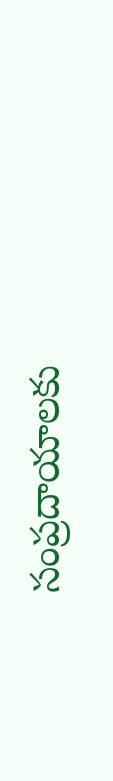సంప్రదాయాలకు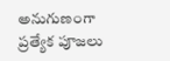అనుగుణంగా ప్రత్యేక పూజలు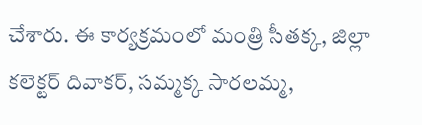చేశారు. ఈ కార్యక్రమంలో మంత్రి సీతక్క, జిల్లా కలెక్టర్ దివాకర్, సమ్మక్క సారలమ్మ,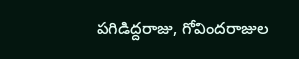పగిడిద్దరాజు, గోవిందరాజుల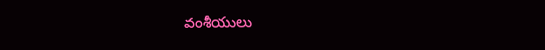వంశీయులు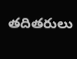తదితరులు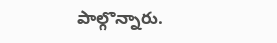పాల్గొన్నారు.